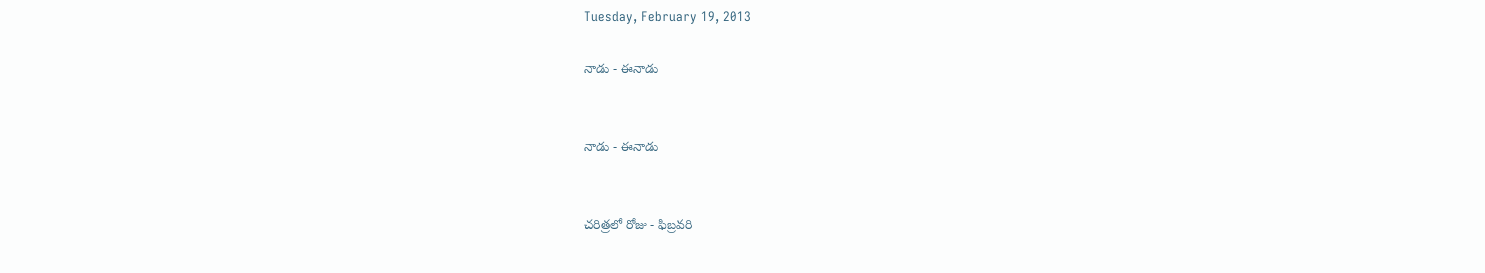Tuesday, February 19, 2013

నాడు - ఈనాడు


నాడు - ఈనాడు


చరిత్రలో రోజు - ఫిబ్రవరి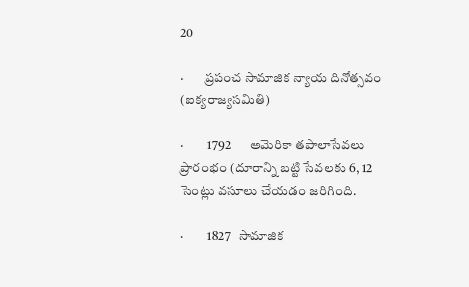20

·        ప్రపంచ సామాజిక న్యాయ దినోత్సవం (ఐక్యరాజ్యసమితి)

·         1792       అమెరికా తపాలాసేవలు ప్రారంభం (దూరాన్ని బట్టి సేవలకు 6, 12 సెంట్లు వసూలు చేయడం జరిగింది.

·         1827   సామాజిక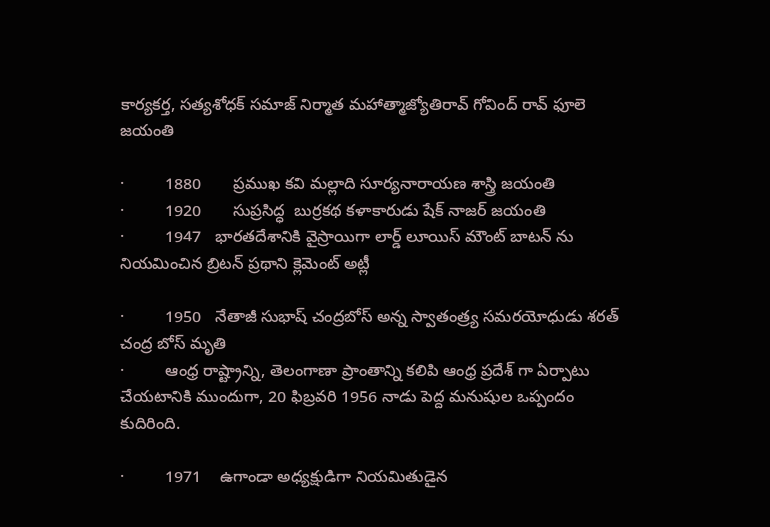కార్యకర్త, సత్యశోధక్ సమాజ్ నిర్మాత మహాత్మాజ్యోతిరావ్ గోవింద్ రావ్ ఫూలె జయంతి

·         1880       ప్రముఖ కవి మల్లాది సూర్యనారాయణ శాస్త్రి జయంతి
·         1920       సుప్రసిద్ధ  బుర్రకథ కళాకారుడు షేక్ నాజర్ జయంతి
·         1947   భారతదేశానికి వైస్రాయిగా లార్డ్ లూయిస్ మౌంట్ బాటన్ ను నియమించిన బ్రిటన్ ప్రథాని క్లెమెంట్ అట్లీ

·         1950   నేతాజీ సుభాష్ చంద్రబోస్ అన్న స్వాతంత్ర్య సమరయోధుడు శరత్ చంద్ర బోస్ మృతి
·         ఆంధ్ర రాష్ట్రాన్ని, తెలంగాణా ప్రాంతాన్ని కలిపి ఆంధ్ర ప్రదేశ్ గా ఏర్పాటు చేయటానికి ముందుగా, 20 ఫిబ్రవరి 1956 నాడు పెద్ద మనుషుల ఒప్పందం కుదిరింది.

·         1971    ఉగాండా అధ్యక్షుడిగా నియమితుడైన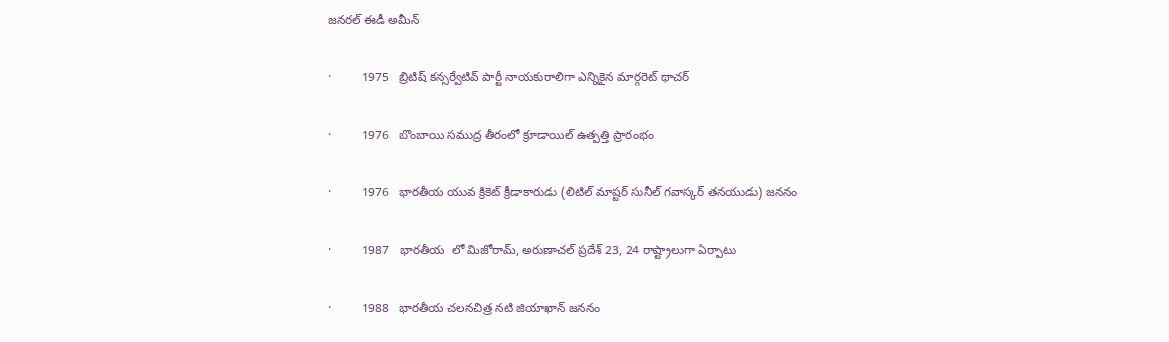జనరల్ ఈడీ అమీన్

·         1975   బ్రిటిష్ కన్సర్వేటివ్ పార్టీ నాయకురాలిగా ఎన్నికైన మార్గరెట్ థాచర్

·         1976   బొంబాయి సముద్ర తీరంలో క్రూడాయిల్ ఉత్పత్తి ప్రారంభం

·         1976   భారతీయ యువ క్రికెట్ క్రీడాకారుడు (లిటిల్ మాష్టర్ సునీల్ గవాస్కర్ తనయుడు) జననం

·         1987   భారతీయ  లో మిజోరామ్, అరుణాచల్ ప్రదేశ్ 23, 24 రాష్ట్రాలుగా ఏర్పాటు

·         1988   భారతీయ చలనచిత్ర నటి జియాఖాన్ జననం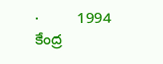·         1994   కేంద్ర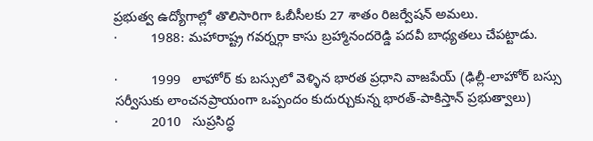ప్రభుత్వ ఉద్యోగాల్లో తొలిసారిగా ఓబీసీలకు 27 శాతం రిజర్వేషన్ అమలు.
·         1988: మహారాష్ట్ర గవర్నర్గా కాసు బ్రహ్మానందరెడ్డి పదవీ బాధ్యతలు చేపట్టాడు.

·         1999   లాహోర్ కు బస్సులో వెళ్ళిన భారత ప్రధాని వాజపేయ్ (ఢిల్లీ-లాహోర్ బస్సు సర్వీసుకు లాంచనప్రాయంగా ఒప్పందం కుదుర్చుకున్న భారత్-పాకిస్తాన్ ప్రభుత్వాలు)
·         2010   సుప్రసిద్ధ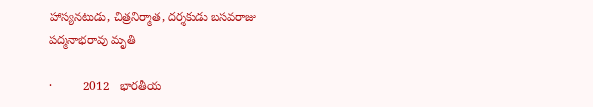హాస్యనటుడు, చిత్రనిర్మాత, దర్శకుడు బసవరాజు పద్మనాభరావు మృతి

·         2012   భారతీయ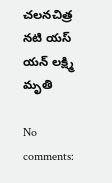చలనచిత్ర నటి యస్ యన్ లక్ష్మి మృతి

No comments: